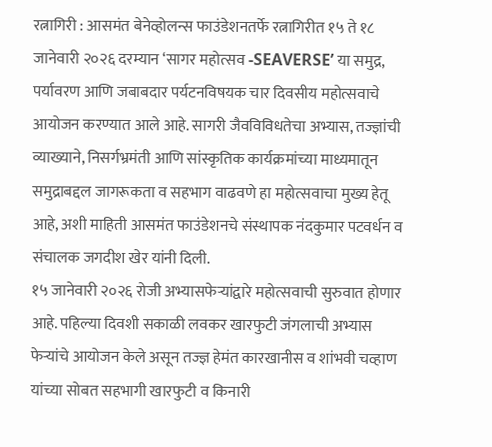रत्नागिरी : आसमंत बेनेव्होलन्स फाउंडेशनतर्फे रत्नागिरीत १५ ते १८ जानेवारी २०२६ दरम्यान ‘सागर महोत्सव -SEAVERSE’ या समुद्र, पर्यावरण आणि जबाबदार पर्यटनविषयक चार दिवसीय महोत्सवाचे आयोजन करण्यात आले आहे. सागरी जैवविविधतेचा अभ्यास, तज्ज्ञांची व्याख्याने, निसर्गभ्रमंती आणि सांस्कृतिक कार्यक्रमांच्या माध्यमातून समुद्राबद्दल जागरूकता व सहभाग वाढवणे हा महोत्सवाचा मुख्य हेतू आहे, अशी माहिती आसमंत फाउंडेशनचे संस्थापक नंदकुमार पटवर्धन व संचालक जगदीश खेर यांनी दिली.
१५ जानेवारी २०२६ रोजी अभ्यासफेऱ्यांद्वारे महोत्सवाची सुरुवात होणार आहे. पहिल्या दिवशी सकाळी लवकर खारफुटी जंगलाची अभ्यास फेऱ्यांचे आयोजन केले असून तज्ज्ञ हेमंत कारखानीस व शांभवी चव्हाण यांच्या सोबत सहभागी खारफुटी व किनारी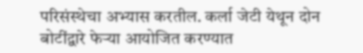परिसंस्थेचा अभ्यास करतील. कर्ला जेटी येथून दोन बोटींद्वारे फेऱ्या आयोजित करण्यात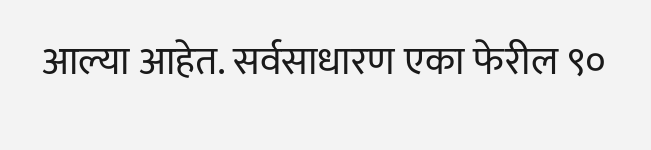आल्या आहेत. सर्वसाधारण एका फेरील ९०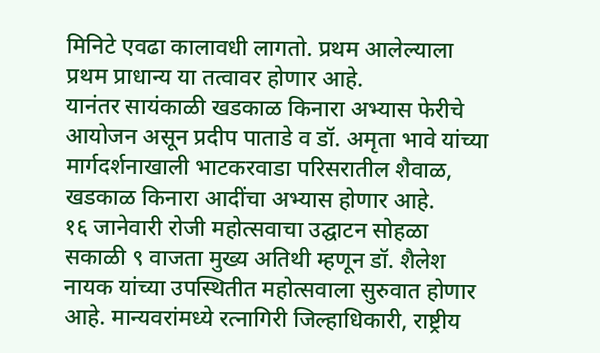मिनिटे एवढा कालावधी लागतो. प्रथम आलेल्याला प्रथम प्राधान्य या तत्वावर होणार आहे.
यानंतर सायंकाळी खडकाळ किनारा अभ्यास फेरीचे आयोजन असून प्रदीप पाताडे व डॉ. अमृता भावे यांच्या मार्गदर्शनाखाली भाटकरवाडा परिसरातील शैवाळ, खडकाळ किनारा आदींचा अभ्यास होणार आहे.
१६ जानेवारी रोजी महोत्सवाचा उद्घाटन सोहळा सकाळी ९ वाजता मुख्य अतिथी म्हणून डॉ. शैलेश नायक यांच्या उपस्थितीत महोत्सवाला सुरुवात होणार आहे. मान्यवरांमध्ये रत्नागिरी जिल्हाधिकारी, राष्ट्रीय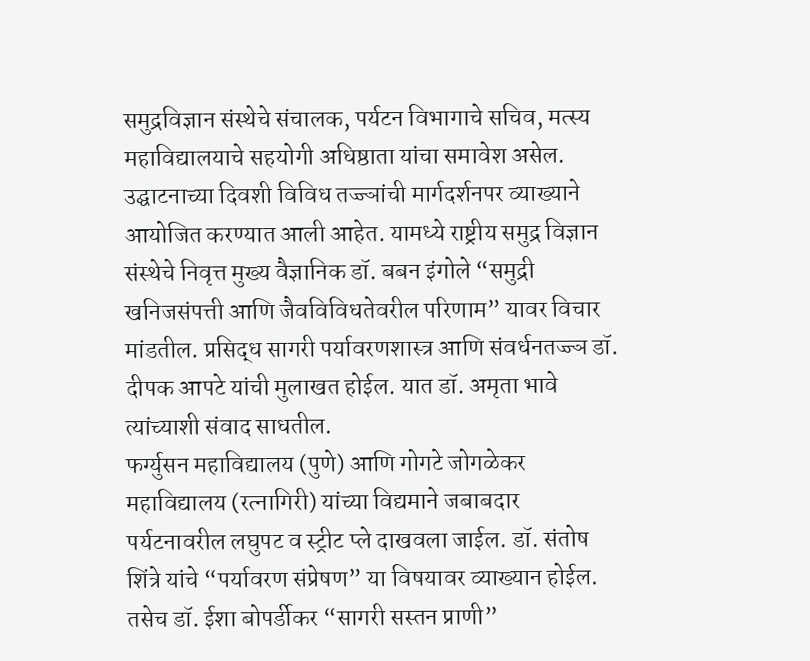समुद्रविज्ञान संस्थेचे संचालक, पर्यटन विभागाचे सचिव, मत्स्य महाविद्यालयाचे सहयोगी अधिष्ठाता यांचा समावेश असेल. उद्घाटनाच्या दिवशी विविध तज्ज्ञांची मार्गदर्शनपर व्याख्याने आयोजित करण्यात आली आहेत. यामध्ये राष्ट्रीय समुद्र विज्ञान संस्थेचे निवृत्त मुख्य वैज्ञानिक डॉ. बबन इंगोले “समुद्री खनिजसंपत्ती आणि जैवविविधतेवरील परिणाम” यावर विचार मांडतील. प्रसिद्ध सागरी पर्यावरणशास्त्र आणि संवर्धनतज्ज्ञ डॉ. दीपक आपटे यांची मुलाखत होईल. यात डॉ. अमृता भावे त्यांच्याशी संवाद साधतील.
फर्ग्युसन महाविद्यालय (पुणे) आणि गोगटे जोगळेकर महाविद्यालय (रत्नागिरी) यांच्या विद्यमाने जबाबदार पर्यटनावरील लघुपट व स्ट्रीट प्ले दाखवला जाईल. डॉ. संतोष शिंत्रे यांचे “पर्यावरण संप्रेषण” या विषयावर व्याख्यान होईल. तसेच डॉ. ईशा बोपर्डीकर “सागरी सस्तन प्राणी”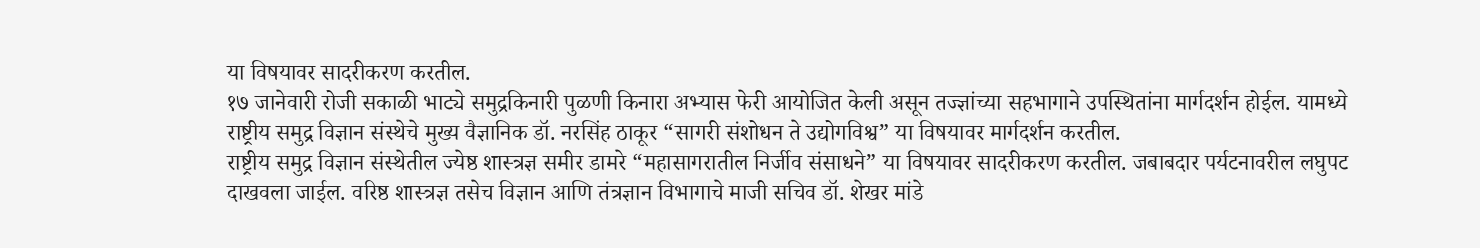या विषयावर सादरीकरण करतील.
१७ जानेवारी रोजी सकाळी भाट्ये समुद्रकिनारी पुळणी किनारा अभ्यास फेरी आयोजित केली असून तज्ज्ञांच्या सहभागाने उपस्थितांना मार्गदर्शन होईल. यामध्ये राष्ट्रीय समुद्र विज्ञान संस्थेचे मुख्य वैज्ञानिक डॉ. नरसिंह ठाकूर “सागरी संशोधन ते उद्योगविश्व” या विषयावर मार्गदर्शन करतील.
राष्ट्रीय समुद्र विज्ञान संस्थेतील ज्येष्ठ शास्त्रज्ञ समीर डामरे “महासागरातील निर्जीव संसाधने” या विषयावर सादरीकरण करतील. जबाबदार पर्यटनावरील लघुपट दाखवला जाईल. वरिष्ठ शास्त्रज्ञ तसेच विज्ञान आणि तंत्रज्ञान विभागाचे माजी सचिव डॉ. शेखर मांडे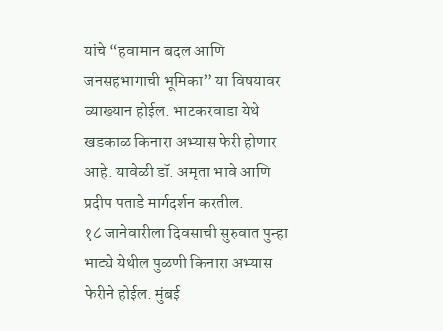यांचे “हवामान बदल आणि जनसहभागाची भूमिका” या विषयावर व्याख्यान होईल. भाटकरवाडा येथे खडकाळ किनारा अभ्यास फेरी होणार आहे. यावेळी डॉ. अमृता भावे आणि प्रदीप पताडे मार्गदर्शन करतील.
१८ जानेवारीला दिवसाची सुरुवात पुन्हा भाट्ये येथील पुळणी किनारा अभ्यास फेरीने होईल. मुंबई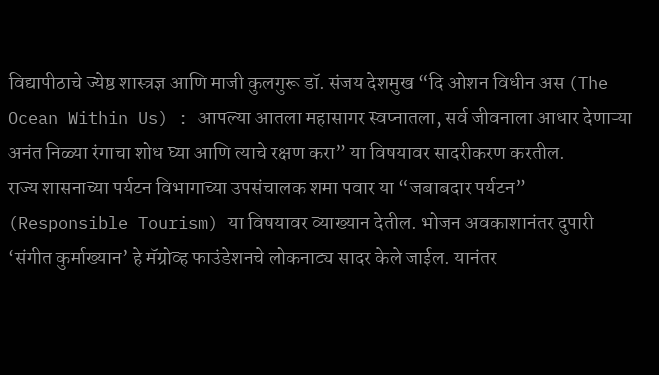विद्यापीठाचे ज्येष्ठ शास्त्रज्ञ आणि माजी कुलगुरू डॉ. संजय देशमुख “दि ओशन विधीन अस (The Ocean Within Us) : आपल्या आतला महासागर स्वप्नातला, सर्व जीवनाला आधार देणाऱ्या अनंत निळ्या रंगाचा शोध घ्या आणि त्याचे रक्षण करा” या विषयावर सादरीकरण करतील.
राज्य शासनाच्या पर्यटन विभागाच्या उपसंचालक शमा पवार या “जबाबदार पर्यटन” (Responsible Tourism) या विषयावर व्याख्यान देतील. भोजन अवकाशानंतर दुपारी ‘संगीत कुर्माख्यान’ हे मॅग्रोव्ह फाउंडेशनचे लोकनाट्य सादर केले जाईल. यानंतर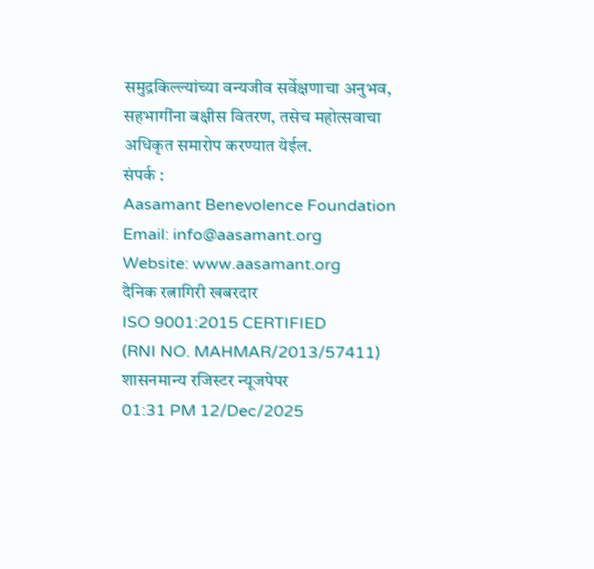समुद्रकिल्ल्यांच्या वन्यजीव सर्वेक्षणाचा अनुभव, सहभागींना बक्षीस वितरण, तसेच महोत्सवाचा अधिकृत समारोप करण्यात येईल.
संपर्क :
Aasamant Benevolence Foundation
Email: info@aasamant.org
Website: www.aasamant.org
दैनिक रत्नागिरी खबरदार
ISO 9001:2015 CERTIFIED
(RNI NO. MAHMAR/2013/57411)
शासनमान्य रजिस्टर न्यूजपेपर
01:31 PM 12/Dec/2025